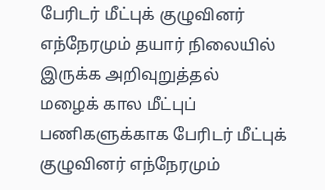பேரிடர் மீட்புக் குழுவினர் எந்நேரமும் தயார் நிலையில் இருக்க அறிவுறுத்தல்
மழைக் கால மீட்புப் பணிகளுக்காக பேரிடர் மீட்புக் குழுவினர் எந்நேரமும்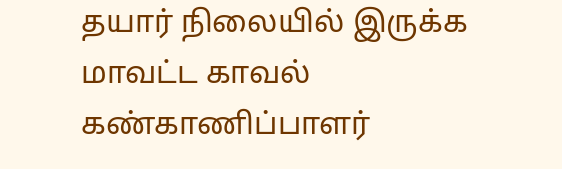தயார் நிலையில் இருக்க மாவட்ட காவல் கண்காணிப்பாளர்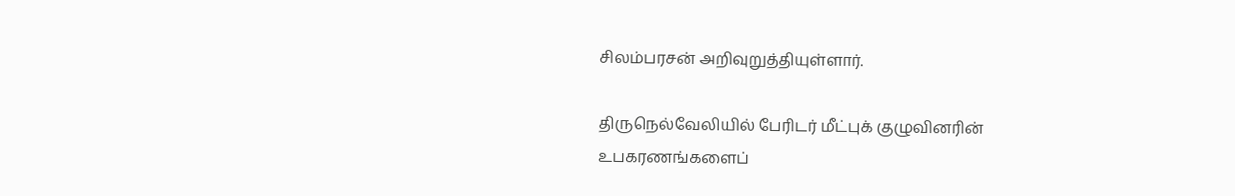சிலம்பரசன் அறிவுறுத்தியுள்ளார்.

திருநெல்வேலியில் பேரிடர் மீட்புக் குழுவினரின் உபகரணங்களைப்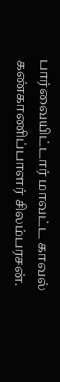பார்வையிட்டார் மாவட்ட காவல் கண்காணிப்பாளர் சிலம்பரசன்.